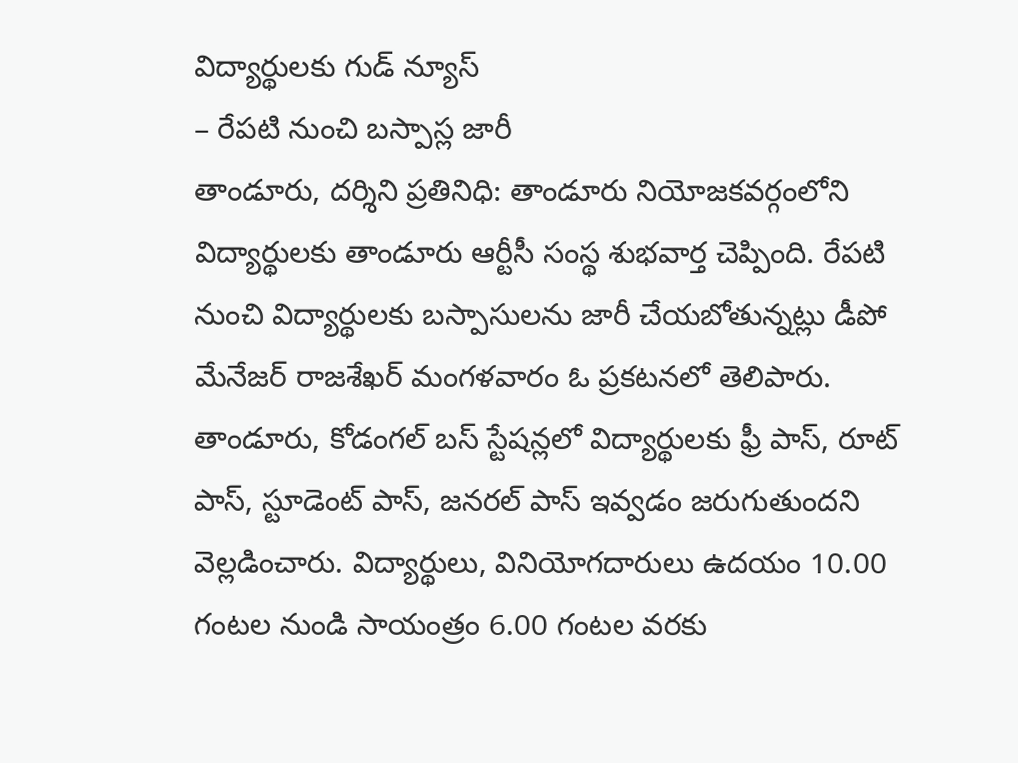విద్యార్థులకు గుడ్ న్యూస్
– రేపటి నుంచి బస్పాస్ల జారీ
తాండూరు, దర్శిని ప్రతినిధి: తాండూరు నియోజకవర్గంలోని విద్యార్థులకు తాండూరు ఆర్టీసీ సంస్థ శుభవార్త చెప్పింది. రేపటి నుంచి విద్యార్థులకు బస్పాసులను జారీ చేయబోతున్నట్లు డీపో మేనేజర్ రాజశేఖర్ మంగళవారం ఓ ప్రకటనలో తెలిపారు. తాండూరు, కోడంగల్ బస్ స్టేషన్లలో విద్యార్థులకు ఫ్రీ పాస్, రూట్ పాస్, స్టూడెంట్ పాస్, జనరల్ పాస్ ఇవ్వడం జరుగుతుందని వెల్లడించారు. విద్యార్థులు, వినియోగదారులు ఉదయం 10.00 గంటల నుండి సాయంత్రం 6.00 గంటల వరకు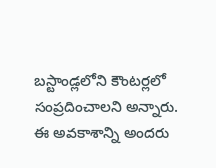బస్టాండ్లలోని కౌంటర్లలో సంప్రదించాలని అన్నారు. ఈ అవకాశాన్ని అందరు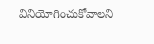వినియోగించుకోవాలని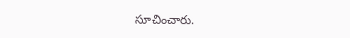సూచించారు.